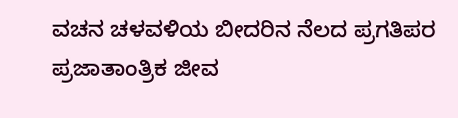ವಚನ ಚಳವಳಿಯ ಬೀದರಿನ ನೆಲದ ಪ್ರಗತಿಪರ ಪ್ರಜಾತಾಂತ್ರಿಕ ಜೀವ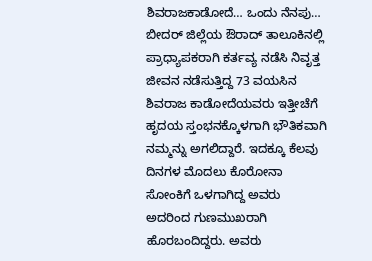ಶಿವರಾಜಕಾಡೋದೆ… ಒಂದು ನೆನಪು… ಬೀದರ್ ಜಿಲ್ಲೆಯ ಔರಾದ್ ತಾಲೂಕಿನಲ್ಲಿ ಪ್ರಾಧ್ಯಾಪಕರಾಗಿ ಕರ್ತವ್ಯ ನಡೆಸಿ ನಿವೃತ್ತ ಜೀವನ ನಡೆಸುತ್ತಿದ್ದ 73 ವಯಸಿನ ಶಿವರಾಜ ಕಾಡೋದೆಯವರು ಇತ್ತೀಚೆಗೆ ಹೃದಯ ಸ್ತಂಭನಕ್ಕೊಳಗಾಗಿ ಭೌತಿಕವಾಗಿ ನಮ್ಮನ್ನು ಅಗಲಿದ್ದಾರೆ. ಇದಕ್ಕೂ ಕೆಲವು ದಿನಗಳ ಮೊದಲು ಕೊರೋನಾ ಸೋಂಕಿಗೆ ಒಳಗಾಗಿದ್ದ ಅವರು ಅದರಿಂದ ಗುಣಮುಖರಾಗಿ ಹೊರಬಂದಿದ್ದರು. ಅವರು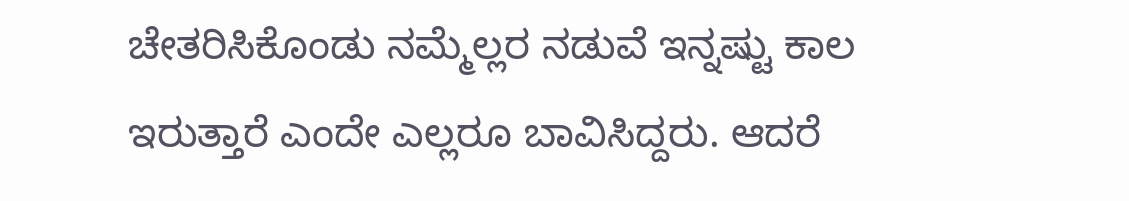ಚೇತರಿಸಿಕೊಂಡು ನಮ್ಮೆಲ್ಲರ ನಡುವೆ ಇನ್ನಷ್ಟು ಕಾಲ ಇರುತ್ತಾರೆ ಎಂದೇ ಎಲ್ಲರೂ ಬಾವಿಸಿದ್ದರು. ಆದರೆ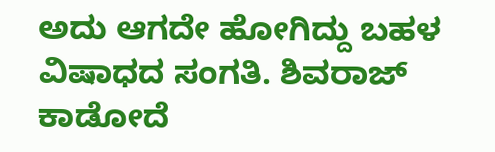ಅದು ಆಗದೇ ಹೋಗಿದ್ದು ಬಹಳ ವಿಷಾಧದ ಸಂಗತಿ. ಶಿವರಾಜ್ ಕಾಡೋದೆ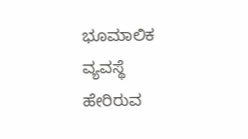ಭೂಮಾಲಿಕ ವ್ಯವಸ್ಥೆ ಹೇರಿರುವ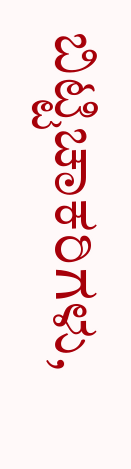ಬಿಟ್ಟಿಚಾಕರಿಗಳು,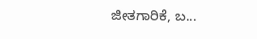ಜೀತಗಾರಿಕೆ, ಬ...